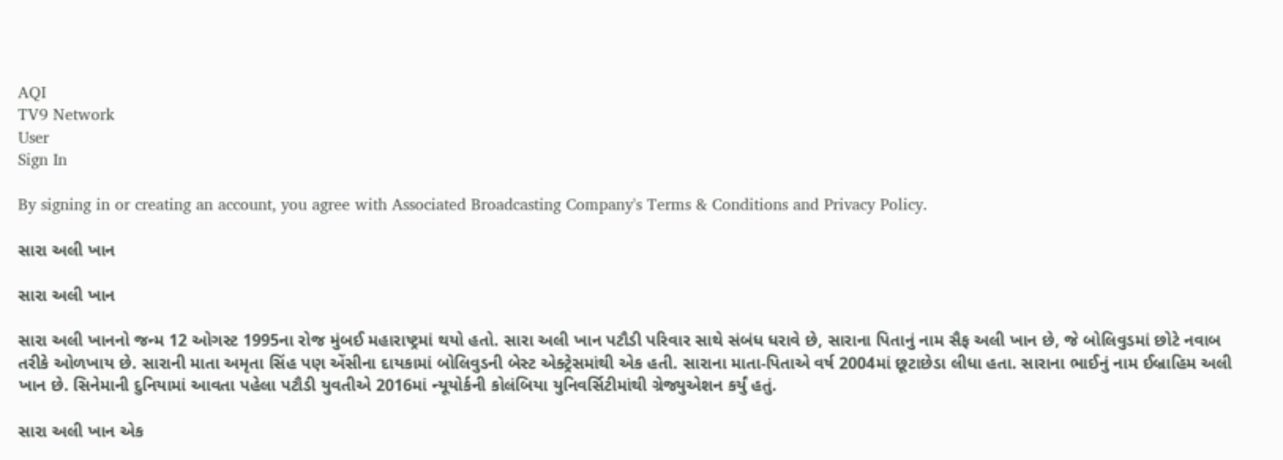AQI
TV9 Network
User
Sign In

By signing in or creating an account, you agree with Associated Broadcasting Company's Terms & Conditions and Privacy Policy.

સારા અલી ખાન

સારા અલી ખાન

સારા અલી ખાનનો જન્મ 12 ઓગસ્ટ 1995ના રોજ મુંબઈ મહારાષ્ટ્રમાં થયો હતો. સારા અલી ખાન પટૌડી પરિવાર સાથે સંબંધ ધરાવે છે, સારાના પિતાનું નામ સૈફ અલી ખાન છે, જે બોલિવુડમાં છોટે નવાબ તરીકે ઓળખાય છે. સારાની માતા અમૃતા સિંહ પણ એંસીના દાયકામાં બોલિવુડની બેસ્ટ એક્ટ્રેસમાંથી એક હતી. સારાના માતા-પિતાએ વર્ષ 2004માં છૂટાછેડા લીધા હતા. સારાના ભાઈનું નામ ઈબ્રાહિમ અલી ખાન છે. સિનેમાની દુનિયામાં આવતા પહેલા પટૌડી યુવતીએ 2016માં ન્યૂયોર્કની કોલંબિયા યુનિવર્સિટીમાંથી ગ્રેજ્યુએશન કર્યું હતું.

સારા અલી ખાન એક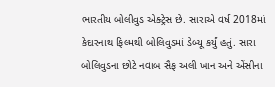ભારતીય બોલીવુડ એક્ટ્રેસ છે. સારાએ વર્ષ 2018માં કેદારનાથ ફિલ્મથી બોલિવુડમાં ડેબ્યૂ કર્યું હતું. સારા બોલિવુડના છોટે નવાબ સૈફ અલી ખાન અને એંસીના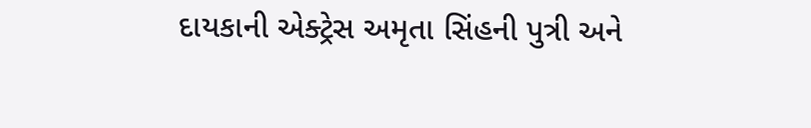દાયકાની એક્ટ્રેસ અમૃતા સિંહની પુત્રી અને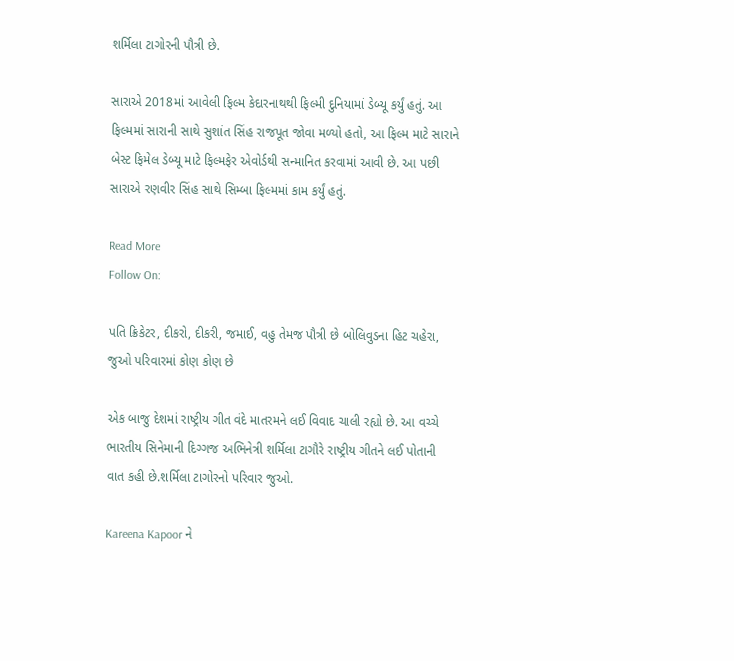શર્મિલા ટાગોરની પૌત્રી છે.

સારાએ 2018માં આવેલી ફિલ્મ કેદારનાથથી ફિલ્મી દુનિયામાં ડેબ્યૂ કર્યું હતું. આ ફિલ્મમાં સારાની સાથે સુશાંત સિંહ રાજપૂત જોવા મળ્યો હતો, આ ફિલ્મ માટે સારાને બેસ્ટ ફિમેલ ડેબ્યૂ માટે ફિલ્મફેર એવોર્ડથી સન્માનિત કરવામાં આવી છે. આ પછી સારાએ રણવીર સિંહ સાથે સિમ્બા ફિલ્મમાં કામ કર્યું હતું.

Read More
Follow On:

પતિ ક્રિકેટર, દીકરો, દીકરી, જમાઈ, વહુ તેમજ પૌત્રી છે બોલિવુડના હિટ ચહેરા, જુઓ પરિવારમાં કોણ કોણ છે

એક બાજુ દેશમાં રાષ્ટ્રીય ગીત વંદે માતરમને લઈ વિવાદ ચાલી રહ્યો છે. આ વચ્ચે ભારતીય સિનેમાની દિગ્ગજ અભિનેત્રી શર્મિલા ટાગૌરે રાષ્ટ્રીય ગીતને લઈ પોતાની વાત કહી છે.શર્મિલા ટાગોરનો પરિવાર જુઓ.

Kareena Kapoor ને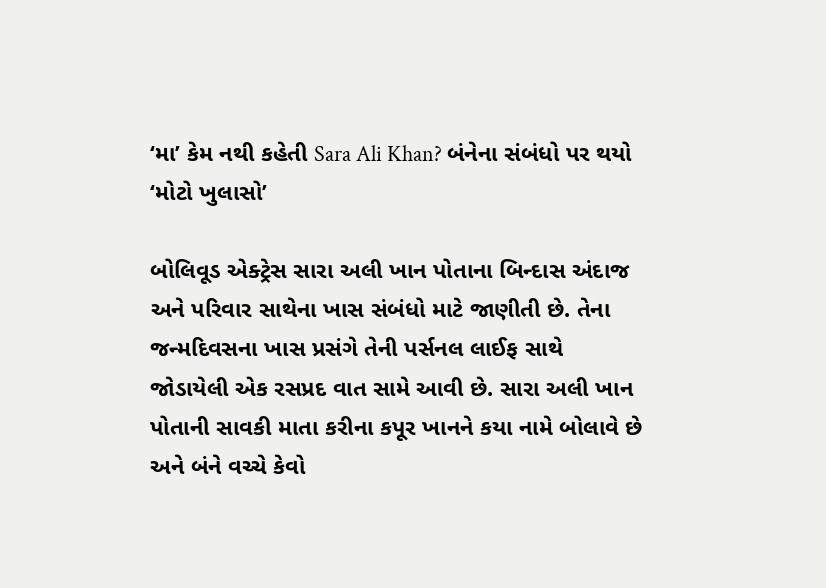‘મા’ કેમ નથી કહેતી Sara Ali Khan? બંનેના સંબંધો પર થયો ‘મોટો ખુલાસો’

બોલિવૂડ એક્ટ્રેસ સારા અલી ખાન પોતાના બિન્દાસ અંદાજ અને પરિવાર સાથેના ખાસ સંબંધો માટે જાણીતી છે. તેના જન્મદિવસના ખાસ પ્રસંગે તેની પર્સનલ લાઈફ સાથે જોડાયેલી એક રસપ્રદ વાત સામે આવી છે. સારા અલી ખાન પોતાની સાવકી માતા કરીના કપૂર ખાનને કયા નામે બોલાવે છે અને બંને વચ્ચે કેવો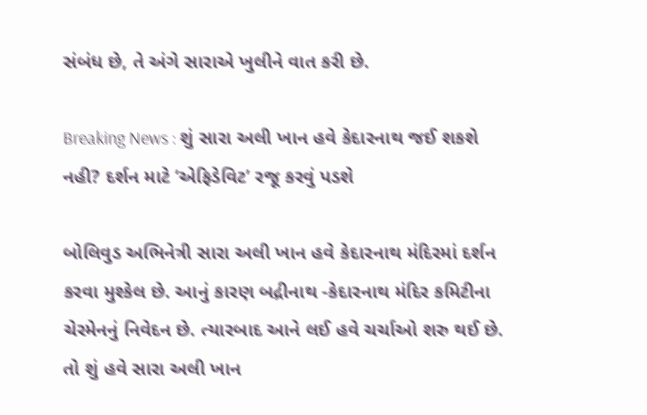સંબંધ છે, તે અંગે સારાએ ખુલીને વાત કરી છે.

Breaking News : શું સારા અલી ખાન હવે કેદારનાથ જઈ શકશે નહી? દર્શન માટે ‘એફિડેવિટ’ રજૂ કરવું પડશે

બોલિવુડ અભિનેત્રી સારા અલી ખાન હવે કેદારનાથ મંદિરમાં દર્શન કરવા મુશ્કેલ છે. આનું કારણ બદ્રીનાથ -કેદારનાથ મંદિર કમિટીના ચેરમેનનું નિવેદન છે. ત્યારબાદ આને લઈ હવે ચર્ચાઓ શરુ થઈ છે. તો શું હવે સારા અલી ખાન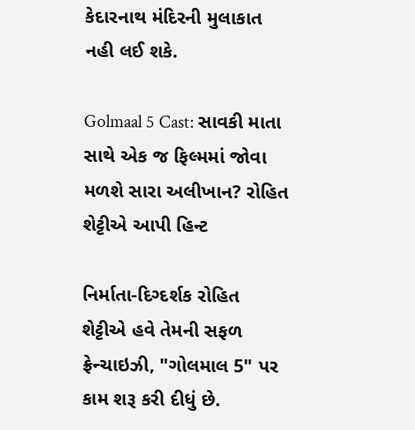કેદારનાથ મંદિરની મુલાકાત નહી લઈ શકે.

Golmaal 5 Cast: સાવકી માતા સાથે એક જ ફિલ્મમાં જોવા મળશે સારા અલીખાન? રોહિત શેટ્ટીએ આપી હિન્ટ

નિર્માતા-દિગ્દર્શક રોહિત શેટ્ટીએ હવે તેમની સફળ ફ્રેન્ચાઇઝી, "ગોલમાલ 5" પર કામ શરૂ કરી દીધું છે.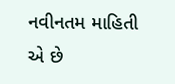નવીનતમ માહિતી એ છે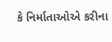કે નિર્માતાઓએ કરીના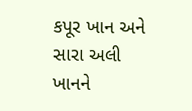કપૂર ખાન અને સારા અલી ખાનને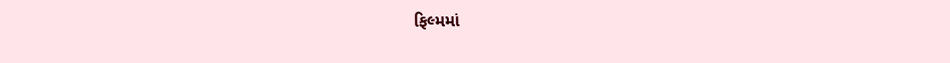ફિલ્મમાં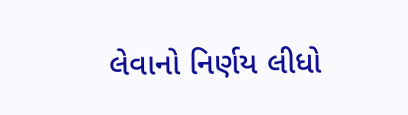લેવાનો નિર્ણય લીધો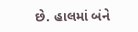છે. હાલમાં બંને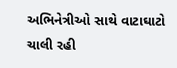અભિનેત્રીઓ સાથે વાટાઘાટો ચાલી રહી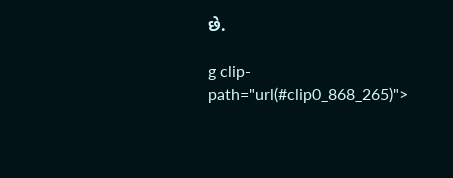છે.

g clip-path="url(#clip0_868_265)">